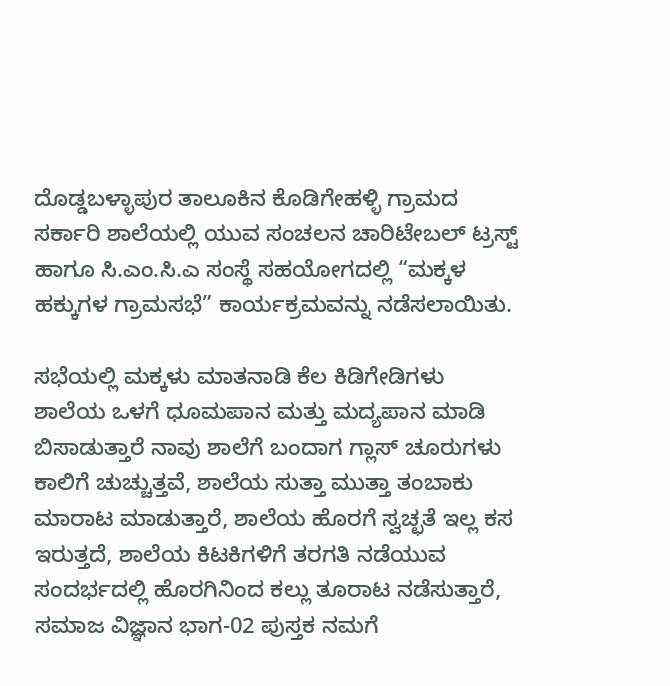ದೊಡ್ಡಬಳ್ಳಾಪುರ ತಾಲೂಕಿನ ಕೊಡಿಗೇಹಳ್ಳಿ ಗ್ರಾಮದ ಸರ್ಕಾರಿ ಶಾಲೆಯಲ್ಲಿ ಯುವ ಸಂಚಲನ ಚಾರಿಟೇಬಲ್ ಟ್ರಸ್ಟ್ ಹಾಗೂ ಸಿ.ಎಂ.ಸಿ.ಎ ಸಂಸ್ಥೆ ಸಹಯೋಗದಲ್ಲಿ “ಮಕ್ಕಳ ಹಕ್ಕುಗಳ ಗ್ರಾಮಸಭೆ” ಕಾರ್ಯಕ್ರಮವನ್ನು ನಡೆಸಲಾಯಿತು.

ಸಭೆಯಲ್ಲಿ ಮಕ್ಕಳು ಮಾತನಾಡಿ ಕೆಲ ಕಿಡಿಗೇಡಿಗಳು ಶಾಲೆಯ ಒಳಗೆ ಧೂಮಪಾನ ಮತ್ತು ಮದ್ಯಪಾನ ಮಾಡಿ ಬಿಸಾಡುತ್ತಾರೆ ನಾವು ಶಾಲೆಗೆ ಬಂದಾಗ ಗ್ಲಾಸ್ ಚೂರುಗಳು ಕಾಲಿಗೆ ಚುಚ್ಚುತ್ತವೆ, ಶಾಲೆಯ ಸುತ್ತಾ ಮುತ್ತಾ ತಂಬಾಕು ಮಾರಾಟ ಮಾಡುತ್ತಾರೆ, ಶಾಲೆಯ ಹೊರಗೆ ಸ್ವಚ್ಛತೆ ಇಲ್ಲ ಕಸ ಇರುತ್ತದೆ, ಶಾಲೆಯ ಕಿಟಕಿಗಳಿಗೆ ತರಗತಿ ನಡೆಯುವ ಸಂದರ್ಭದಲ್ಲಿ ಹೊರಗಿನಿಂದ ಕಲ್ಲು ತೂರಾಟ ನಡೆಸುತ್ತಾರೆ, ಸಮಾಜ ವಿಜ್ಞಾನ ಭಾಗ-02 ಪುಸ್ತಕ ನಮಗೆ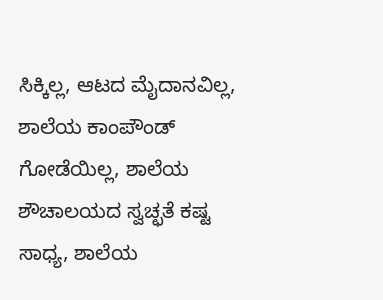ಸಿಕ್ಕಿಲ್ಲ, ಆಟದ ಮೈದಾನವಿಲ್ಲ, ಶಾಲೆಯ ಕಾಂಪೌಂಡ್ ಗೋಡೆಯಿಲ್ಲ, ಶಾಲೆಯ ಶೌಚಾಲಯದ ಸ್ವಚ್ಛತೆ ಕಷ್ಟ ಸಾಧ್ಯ, ಶಾಲೆಯ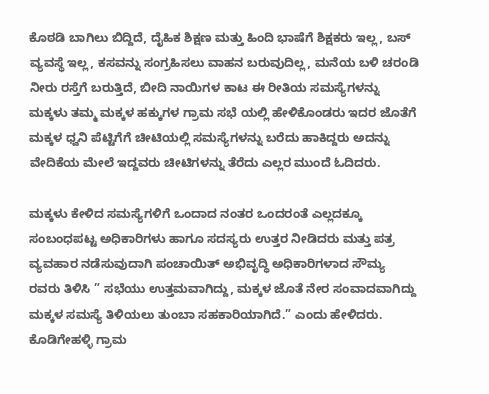ಕೊಠಡಿ ಬಾಗಿಲು ಬಿದ್ದಿದೆ, ದೈಹಿಕ ಶಿಕ್ಷಣ ಮತ್ತು ಹಿಂದಿ ಭಾಷೆಗೆ ಶಿಕ್ಷಕರು ಇಲ್ಲ, ಬಸ್ ವ್ಯವಸ್ಥೆ ಇಲ್ಲ, ಕಸವನ್ನು ಸಂಗ್ರಹಿಸಲು ವಾಹನ ಬರುವುದಿಲ್ಲ, ಮನೆಯ ಬಳಿ ಚರಂಡಿ ನೀರು ರಸ್ತೆಗೆ ಬರುತ್ತಿದೆ, ಬೀದಿ ನಾಯಿಗಳ ಕಾಟ ಈ ರೀತಿಯ ಸಮಸ್ಯೆಗಳನ್ನು ಮಕ್ಕಳು ತಮ್ಮ ಮಕ್ಕಳ ಹಕ್ಕುಗಳ ಗ್ರಾಮ ಸಭೆ ಯಲ್ಲಿ ಹೇಳಿಕೊಂಡರು ಇದರ ಜೊತೆಗೆ ಮಕ್ಕಳ ಧ್ವನಿ ಪೆಟ್ಟಿಗೆಗೆ ಚೀಟಿಯಲ್ಲಿ ಸಮಸ್ಯೆಗಳನ್ನು ಬರೆದು ಹಾಕಿದ್ದರು ಅದನ್ನು ವೇದಿಕೆಯ ಮೇಲೆ ಇದ್ದವರು ಚೀಟಿಗಳನ್ನು ತೆರೆದು ಎಲ್ಲರ ಮುಂದೆ ಓದಿದರು.

ಮಕ್ಕಳು ಕೇಳಿದ ಸಮಸ್ಯೆಗಳಿಗೆ ಒಂದಾದ ನಂತರ ಒಂದರಂತೆ ಎಲ್ಲದಕ್ಕೂ ಸಂಬಂಧಪಟ್ಟ ಅಧಿಕಾರಿಗಳು ಹಾಗೂ ಸದಸ್ಯರು ಉತ್ತರ ನೀಡಿದರು ಮತ್ತು ಪತ್ರ ವ್ಯವಹಾರ ನಡೆಸುವುದಾಗಿ ಪಂಚಾಯಿತ್ ಅಭಿವೃದ್ಧಿ ಅಧಿಕಾರಿಗಳಾದ ಸೌಮ್ಯ ರವರು ತಿಳಿಸಿ ” ಸಭೆಯು ಉತ್ತಮವಾಗಿದ್ದು, ಮಕ್ಕಳ ಜೊತೆ ನೇರ ಸಂವಾದವಾಗಿದ್ದು ಮಕ್ಕಳ ಸಮಸ್ಯೆ ತಿಳಿಯಲು ತುಂಬಾ ಸಹಕಾರಿಯಾಗಿದೆ.” ಎಂದು ಹೇಳಿದರು.
ಕೊಡಿಗೇಹಳ್ಳಿ ಗ್ರಾಮ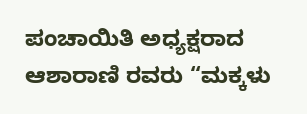ಪಂಚಾಯಿತಿ ಅಧ್ಯಕ್ಷರಾದ ಆಶಾರಾಣಿ ರವರು “ಮಕ್ಕಳು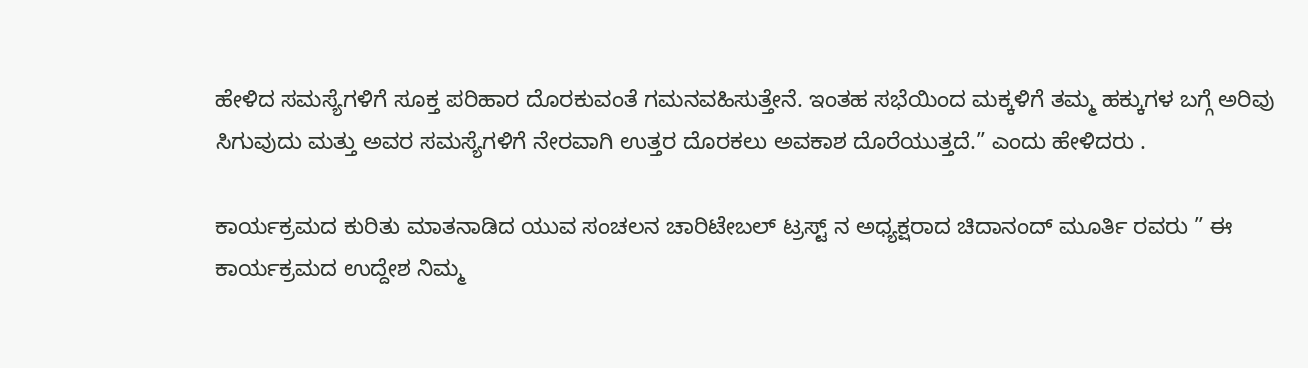ಹೇಳಿದ ಸಮಸ್ಯೆಗಳಿಗೆ ಸೂಕ್ತ ಪರಿಹಾರ ದೊರಕುವಂತೆ ಗಮನವಹಿಸುತ್ತೇನೆ. ಇಂತಹ ಸಭೆಯಿಂದ ಮಕ್ಕಳಿಗೆ ತಮ್ಮ ಹಕ್ಕುಗಳ ಬಗ್ಗೆ ಅರಿವು ಸಿಗುವುದು ಮತ್ತು ಅವರ ಸಮಸ್ಯೆಗಳಿಗೆ ನೇರವಾಗಿ ಉತ್ತರ ದೊರಕಲು ಅವಕಾಶ ದೊರೆಯುತ್ತದೆ.” ಎಂದು ಹೇಳಿದರು .

ಕಾರ್ಯಕ್ರಮದ ಕುರಿತು ಮಾತನಾಡಿದ ಯುವ ಸಂಚಲನ ಚಾರಿಟೇಬಲ್ ಟ್ರಸ್ಟ್ ನ ಅಧ್ಯಕ್ಷರಾದ ಚಿದಾನಂದ್ ಮೂರ್ತಿ ರವರು ” ಈ ಕಾರ್ಯಕ್ರಮದ ಉದ್ದೇಶ ನಿಮ್ಮ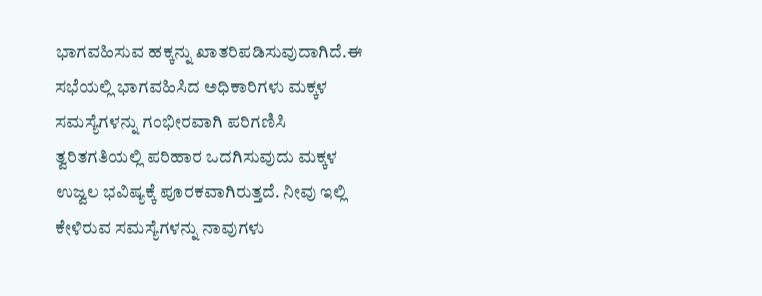ಭಾಗವಹಿಸುವ ಹಕ್ಕನ್ನು ಖಾತರಿಪಡಿಸುವುದಾಗಿದೆ.ಈ ಸಭೆಯಲ್ಲಿ ಭಾಗವಹಿಸಿದ ಅಧಿಕಾರಿಗಳು ಮಕ್ಕಳ ಸಮಸ್ಯೆಗಳನ್ನು ಗಂಭೀರವಾಗಿ ಪರಿಗಣಿಸಿ ತ್ವರಿತಗತಿಯಲ್ಲಿ ಪರಿಹಾರ ಒದಗಿಸುವುದು ಮಕ್ಕಳ ಉಜ್ವಲ ಭವಿಷ್ಯಕ್ಕೆ ಪೂರಕವಾಗಿರುತ್ತದೆ. ನೀವು ಇಲ್ಲಿ ಕೇಳಿರುವ ಸಮಸ್ಯೆಗಳನ್ನು ನಾವುಗಳು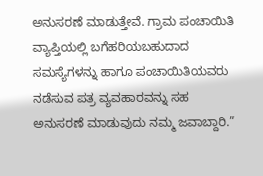ಅನುಸರಣೆ ಮಾಡುತ್ತೇವೆ. ಗ್ರಾಮ ಪಂಚಾಯಿತಿ ವ್ಯಾಪ್ತಿಯಲ್ಲಿ ಬಗೆಹರಿಯಬಹುದಾದ ಸಮಸ್ಯೆಗಳನ್ನು ಹಾಗೂ ಪಂಚಾಯಿತಿಯವರು ನಡೆಸುವ ಪತ್ರ ವ್ಯವಹಾರವನ್ನು ಸಹ ಅನುಸರಣೆ ಮಾಡುವುದು ನಮ್ಮ ಜವಾಬ್ದಾರಿ.”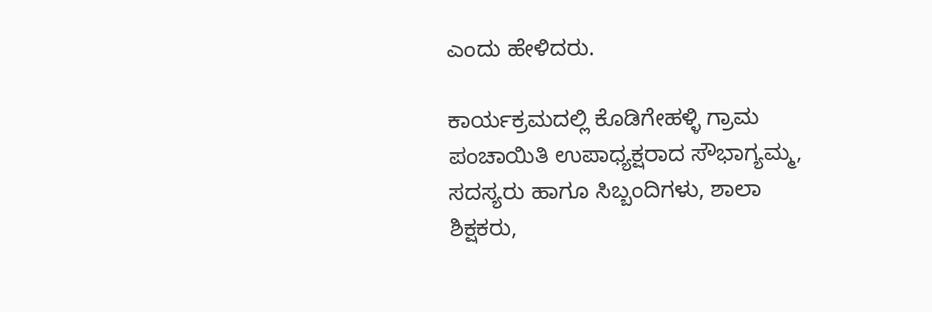ಎಂದು ಹೇಳಿದರು.

ಕಾರ್ಯಕ್ರಮದಲ್ಲಿ ಕೊಡಿಗೇಹಳ್ಳಿ ಗ್ರಾಮ ಪಂಚಾಯಿತಿ ಉಪಾಧ್ಯಕ್ಷರಾದ ಸೌಭಾಗ್ಯಮ್ಮ, ಸದಸ್ಯರು ಹಾಗೂ ಸಿಬ್ಬಂದಿಗಳು, ಶಾಲಾ ಶಿಕ್ಷಕರು,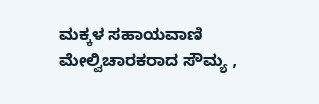ಮಕ್ಕಳ ಸಹಾಯವಾಣಿ ಮೇಲ್ವಿಚಾರಕರಾದ ಸೌಮ್ಯ ,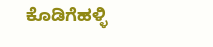ಕೊಡಿಗೆಹಳ್ಳಿ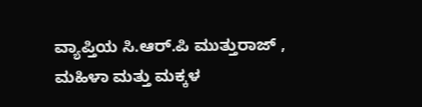ವ್ಯಾಪ್ತಿಯ ಸಿ.ಆರ್.ಪಿ ಮುತ್ತುರಾಜ್ , ಮಹಿಳಾ ಮತ್ತು ಮಕ್ಕಳ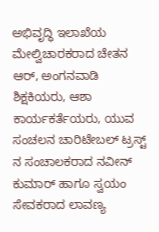ಅಭಿವೃದ್ಧಿ ಇಲಾಖೆಯ ಮೇಲ್ವಿಚಾರಕರಾದ ಚೇತನ ಆರ್, ಅಂಗನವಾಡಿ ಶಿಕ್ಷಕಿಯರು, ಆಶಾ ಕಾರ್ಯಕರ್ತೆಯರು, ಯುವ ಸಂಚಲನ ಚಾರಿಟೇಬಲ್ ಟ್ರಸ್ಟ್ ನ ಸಂಚಾಲಕರಾದ ನವೀನ್ ಕುಮಾರ್ ಹಾಗೂ ಸ್ವಯಂ ಸೇವಕರಾದ ಲಾವಣ್ಯ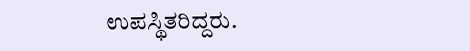ಉಪಸ್ಥಿತರಿದ್ದರು.